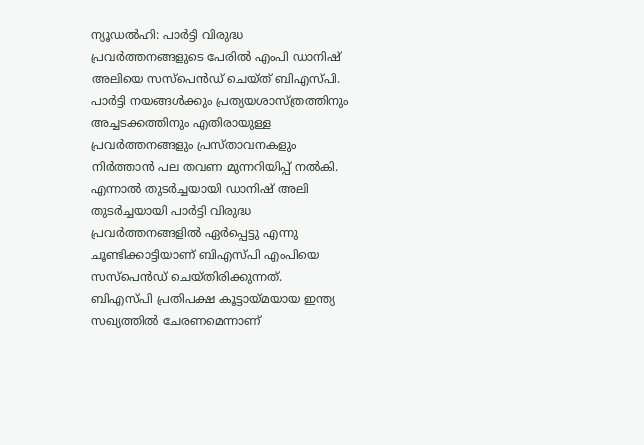ന്യൂഡൽഹി: പാർട്ടി വിരുദ്ധ പ്രവർത്തനങ്ങളുടെ പേരിൽ എംപി ഡാനിഷ് അലിയെ സസ്പെൻഡ് ചെയ്ത് ബിഎസ്പി. പാർട്ടി നയങ്ങൾക്കും പ്രത്യയശാസ്ത്രത്തിനും അച്ചടക്കത്തിനും എതിരായുള്ള പ്രവർത്തനങ്ങളും പ്രസ്താവനകളും നിർത്താൻ പല തവണ മുന്നറിയിപ്പ് നൽകി. എന്നാൽ തുടർച്ചയായി ഡാനിഷ് അലി തുടർച്ചയായി പാർട്ടി വിരുദ്ധ പ്രവർത്തനങ്ങളിൽ ഏർപ്പെട്ടു എന്നു ചൂണ്ടിക്കാട്ടിയാണ് ബിഎസ്പി എംപിയെ സസ്പെൻഡ് ചെയ്തിരിക്കുന്നത്.
ബിഎസ്പി പ്രതിപക്ഷ കൂട്ടായ്മയായ ഇന്ത്യ സഖ്യത്തിൽ ചേരണമെന്നാണ്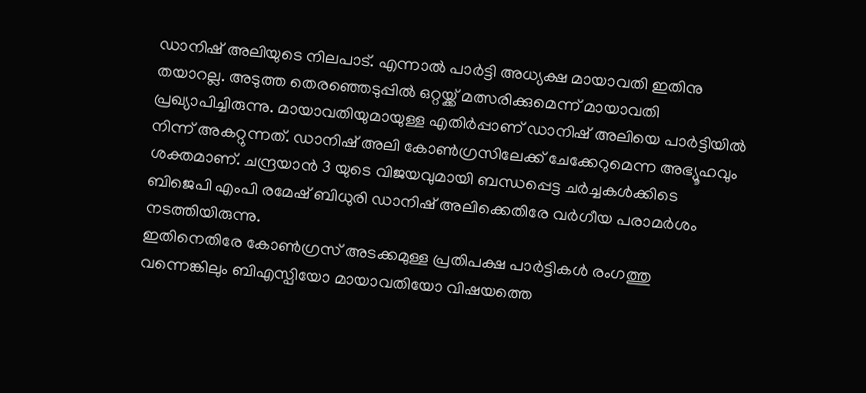ഡാനിഷ് അലിയുടെ നിലപാട്. എന്നാൽ പാർട്ടി അധ്യക്ഷ മായാവതി ഇതിനു തയാറല്ല. അടുത്ത തെരഞ്ഞെടുപ്പിൽ ഒറ്റയ്ക്ക് മത്സരിക്കുമെന്ന് മായാവതി പ്രഖ്യാപിച്ചിരുന്നു. മായാവതിയുമായുള്ള എതിർപ്പാണ് ഡാനിഷ് അലിയെ പാർട്ടിയിൽ നിന്ന് അകറ്റുന്നത്. ഡാനിഷ് അലി കോൺഗ്രസിലേക്ക് ചേക്കേറുമെന്ന അഭ്യൂഹവും ശക്തമാണ്. ചന്ദ്രയാൻ 3 യുടെ വിജയവുമായി ബന്ധപ്പെട്ട ചർച്ചകൾക്കിടെ ബിജെപി എംപി രമേഷ് ബിധുരി ഡാനിഷ് അലിക്കെതിരേ വർഗീയ പരാമർശം നടത്തിയിരുന്നു.
ഇതിനെതിരേ കോൺഗ്രസ് അടക്കമുള്ള പ്രതിപക്ഷ പാർട്ടികൾ രംഗത്തു വന്നെങ്കിലും ബിഎസ്പിയോ മായാവതിയോ വിഷയത്തെ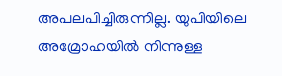അപലപിച്ചിരുന്നില്ല. യുപിയിലെ അമ്രോഹയിൽ നിന്നുള്ള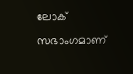ലോക് സഭാംഗമാണ്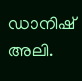ഡാനിഷ് അലി.